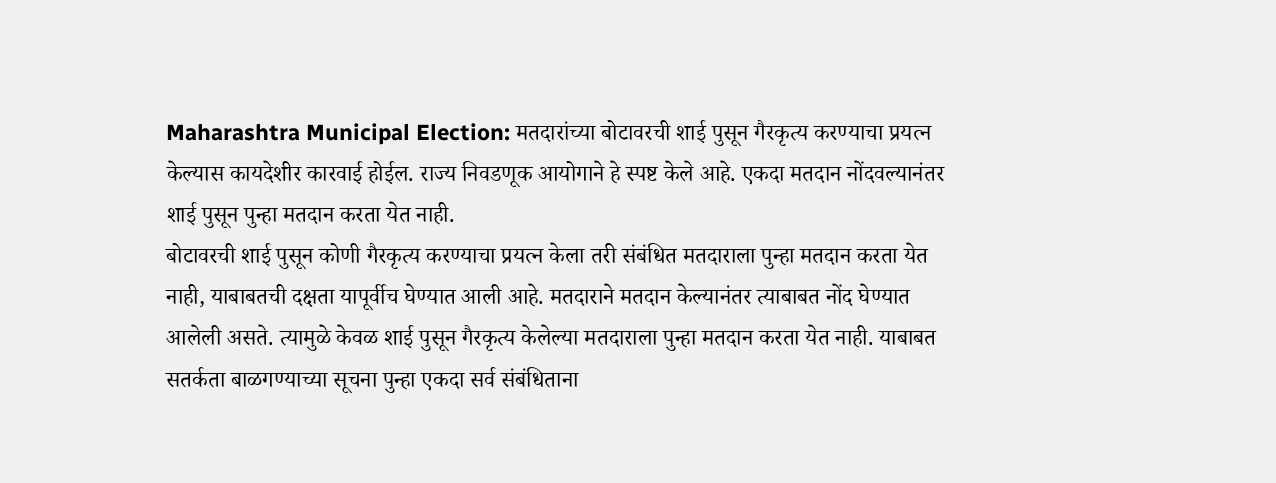Maharashtra Municipal Election: मतदारांच्या बोटावरची शाई पुसून गैरकृत्य करण्याचा प्रयत्न केल्यास कायदेशीर कारवाई होईल. राज्य निवडणूक आयोगाने हे स्पष्ट केले आहे. एकदा मतदान नोंदवल्यानंतर शाई पुसून पुन्हा मतदान करता येत नाही.
बोटावरची शाई पुसून कोणी गैरकृत्य करण्याचा प्रयत्न केला तरी संबंधित मतदाराला पुन्हा मतदान करता येत नाही, याबाबतची दक्षता यापूर्वीच घेण्यात आली आहे. मतदाराने मतदान केल्यानंतर त्याबाबत नोंद घेण्यात आलेली असते. त्यामुळे केवळ शाई पुसून गैरकृत्य केलेल्या मतदाराला पुन्हा मतदान करता येत नाही. याबाबत सतर्कता बाळगण्याच्या सूचना पुन्हा एकदा सर्व संबंधिताना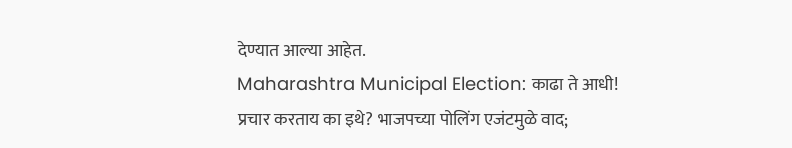देण्यात आल्या आहेत.
Maharashtra Municipal Election: काढा ते आधी! प्रचार करताय का इथे? भाजपच्या पोलिंग एजंटमुळे वाद;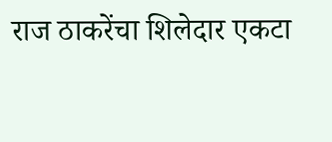राज ठाकरेंचा शिलेदार एकटा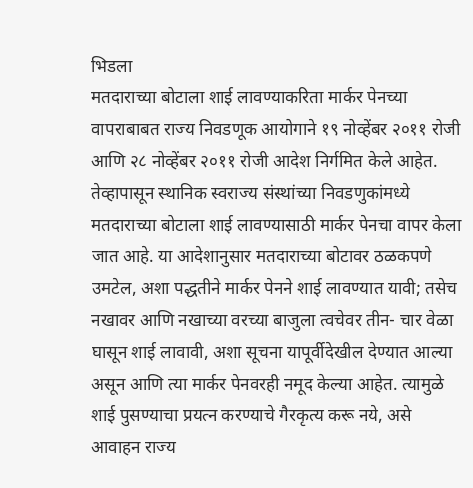भिडला
मतदाराच्या बोटाला शाई लावण्याकरिता मार्कर पेनच्या वापराबाबत राज्य निवडणूक आयोगाने १९ नोव्हेंबर २०११ रोजी आणि २८ नोव्हेंबर २०११ रोजी आदेश निर्गमित केले आहेत. तेव्हापासून स्थानिक स्वराज्य संस्थांच्या निवडणुकांमध्ये मतदाराच्या बोटाला शाई लावण्यासाठी मार्कर पेनचा वापर केला जात आहे. या आदेशानुसार मतदाराच्या बोटावर ठळकपणे उमटेल, अशा पद्धतीने मार्कर पेनने शाई लावण्यात यावी; तसेच नखावर आणि नखाच्या वरच्या बाजुला त्वचेवर तीन- चार वेळा घासून शाई लावावी, अशा सूचना यापूर्वीदेखील देण्यात आल्या असून आणि त्या मार्कर पेनवरही नमूद केल्या आहेत. त्यामुळे शाई पुसण्याचा प्रयत्न करण्याचे गैरकृत्य करू नये, असे आवाहन राज्य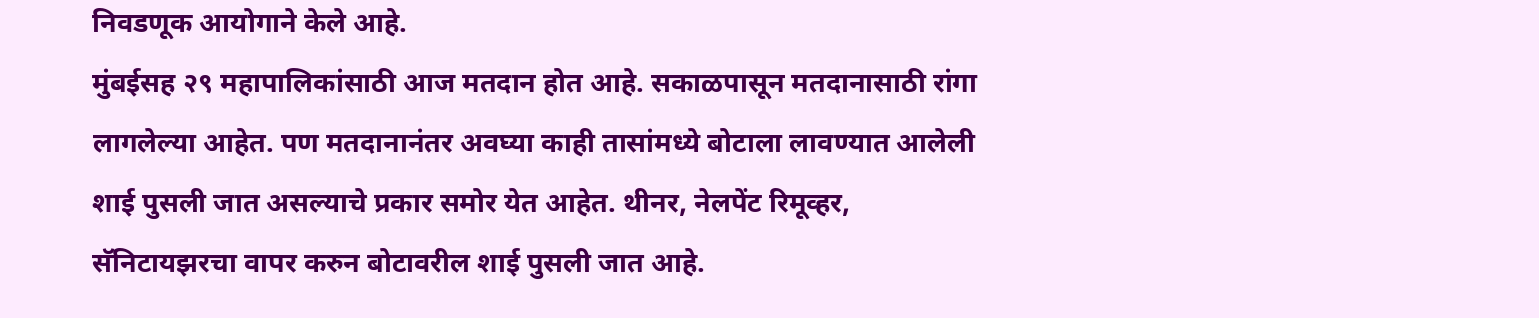निवडणूक आयोगाने केले आहे.
मुंबईसह २९ महापालिकांसाठी आज मतदान होत आहे. सकाळपासून मतदानासाठी रांगा लागलेल्या आहेत. पण मतदानानंतर अवघ्या काही तासांमध्ये बोटाला लावण्यात आलेली शाई पुसली जात असल्याचे प्रकार समोर येत आहेत. थीनर, नेलपेंट रिमूव्हर, सॅनिटायझरचा वापर करुन बोटावरील शाई पुसली जात आहे.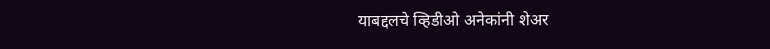याबद्दलचे व्हिडीओ अनेकांनी शेअर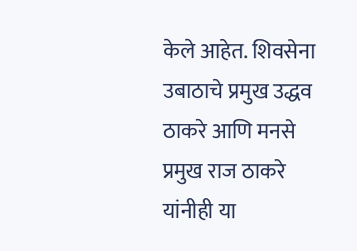केले आहेत. शिवसेना उबाठाचे प्रमुख उद्धव ठाकरे आणि मनसे प्रमुख राज ठाकरे यांनीही या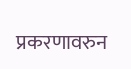प्रकरणावरुन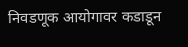निवडणूक आयोगावर कडाडून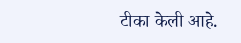टीका केली आहे.